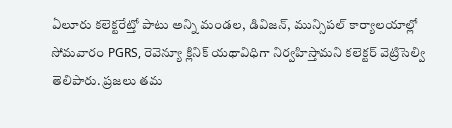ఏలూరు కలెక్టరేట్తో పాటు అన్ని మండల, డివిజన్, మున్సిపల్ కార్యాలయాల్లో సోమవారం PGRS, రెవెన్యూ క్లినిక్ యథావిధిగా నిర్వహిస్తామని కలెక్టర్ వెట్రిసెల్వి తెలిపారు. ప్రజలు తమ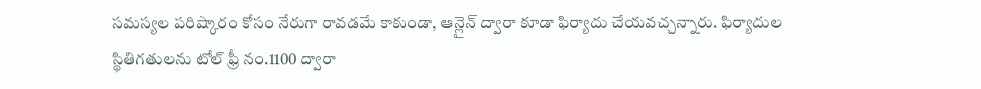సమస్యల పరిష్కారం కోసం నేరుగా రావడమే కాకుండా, ఆన్లైన్ ద్వారా కూడా ఫిర్యాదు చేయవచ్చన్నారు. ఫిర్యాదుల స్థితిగతులను టోల్ ఫ్రీ నం.1100 ద్వారా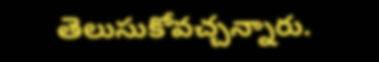తెలుసుకోవచ్చన్నారు.